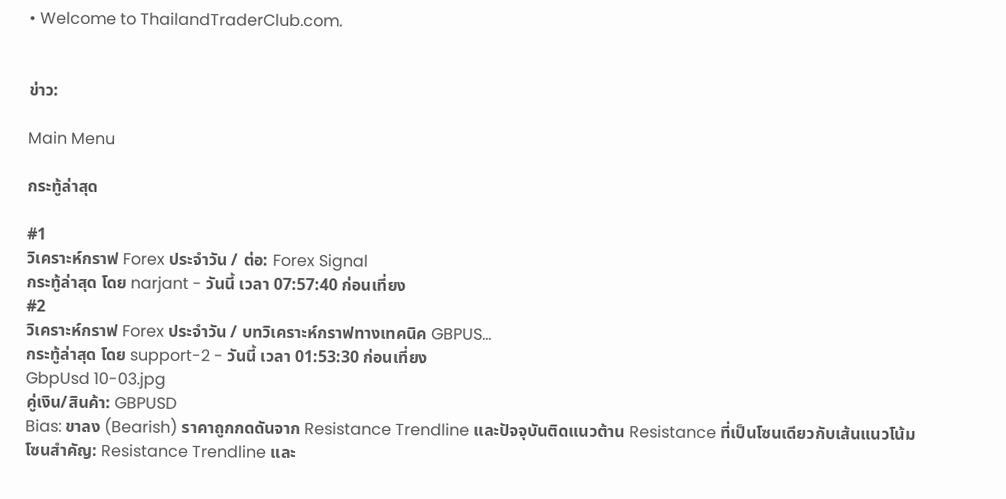• Welcome to ThailandTraderClub.com.


ข่าว:

Main Menu

กระทู้ล่าสุด

#1
วิเคราะห์กราฟ Forex ประจำวัน / ต่อ: Forex Signal
กระทู้ล่าสุด โดย narjant - วันนี้ เวลา 07:57:40 ก่อนเที่ยง
#2
วิเคราะห์กราฟ Forex ประจำวัน / บทวิเคราะห์กราฟทางเทคนิค GBPUS...
กระทู้ล่าสุด โดย support-2 - วันนี้ เวลา 01:53:30 ก่อนเที่ยง
GbpUsd 10-03.jpg
คู่เงิน/สินค้า: GBPUSD
Bias: ขาลง (Bearish) ราคาถูกกดดันจาก Resistance Trendline และปัจจุบันติดแนวต้าน Resistance ที่เป็นโซนเดียวกับเส้นแนวโน้ม
โซนสำคัญ: Resistance Trendline และ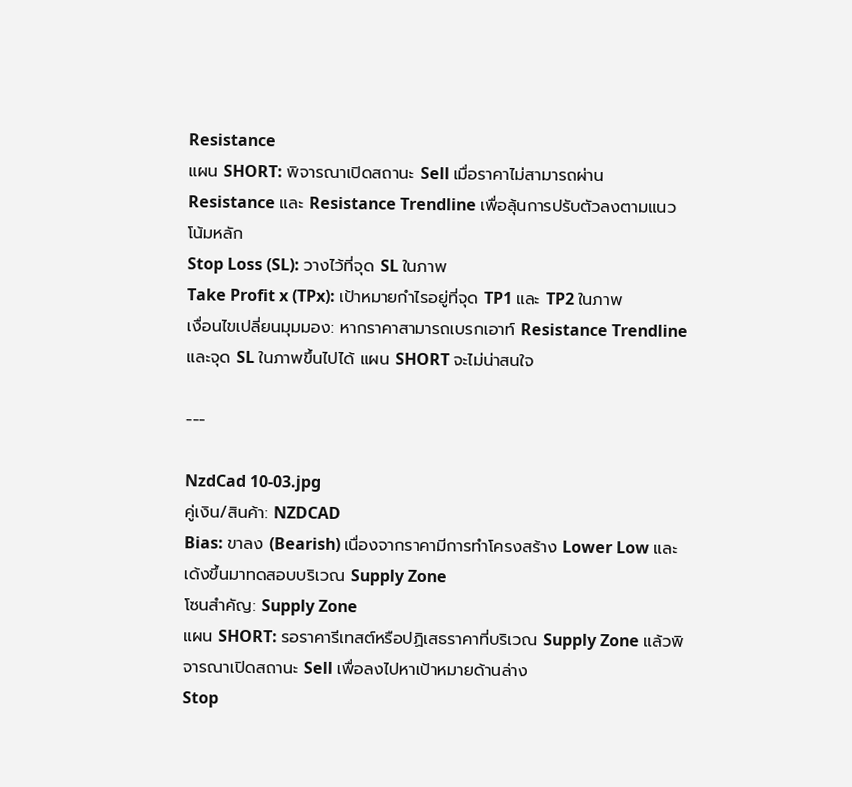Resistance
แผน SHORT: พิจารณาเปิดสถานะ Sell เมื่อราคาไม่สามารถผ่าน Resistance และ Resistance Trendline เพื่อลุ้นการปรับตัวลงตามแนวโน้มหลัก
Stop Loss (SL): วางไว้ที่จุด SL ในภาพ
Take Profit x (TPx): เป้าหมายกำไรอยู่ที่จุด TP1 และ TP2 ในภาพ
เงื่อนไขเปลี่ยนมุมมอง: หากราคาสามารถเบรกเอาท์ Resistance Trendline และจุด SL ในภาพขึ้นไปได้ แผน SHORT จะไม่น่าสนใจ

---

NzdCad 10-03.jpg
คู่เงิน/สินค้า: NZDCAD
Bias: ขาลง (Bearish) เนื่องจากราคามีการทำโครงสร้าง Lower Low และเด้งขึ้นมาทดสอบบริเวณ Supply Zone
โซนสำคัญ: Supply Zone
แผน SHORT: รอราคารีเทสต์หรือปฏิเสธราคาที่บริเวณ Supply Zone แล้วพิจารณาเปิดสถานะ Sell เพื่อลงไปหาเป้าหมายด้านล่าง
Stop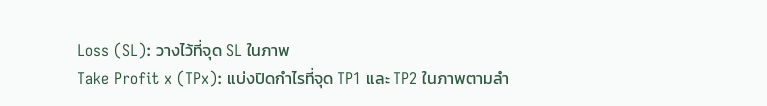Loss (SL): วางไว้ที่จุด SL ในภาพ
Take Profit x (TPx): แบ่งปิดกำไรที่จุด TP1 และ TP2 ในภาพตามลำ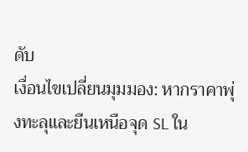ดับ
เงื่อนไขเปลี่ยนมุมมอง: หากราคาพุ่งทะลุและยืนเหนือจุด SL ใน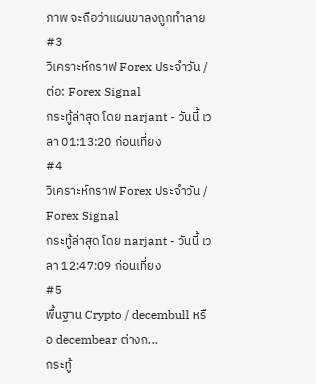ภาพ จะถือว่าแผนขาลงถูกทำลาย
#3
วิเคราะห์กราฟ Forex ประจำวัน / ต่อ: Forex Signal
กระทู้ล่าสุด โดย narjant - วันนี้ เวลา 01:13:20 ก่อนเที่ยง
#4
วิเคราะห์กราฟ Forex ประจำวัน / Forex Signal
กระทู้ล่าสุด โดย narjant - วันนี้ เวลา 12:47:09 ก่อนเที่ยง
#5
พื้นฐาน Crypto / decembull หรือ decembear ต่างก...
กระทู้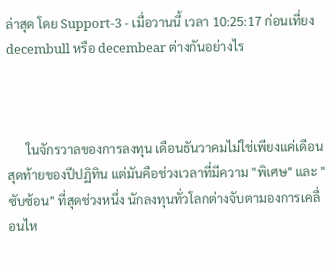ล่าสุด โดย Support-3 - เมื่อวานนี้ เวลา 10:25:17 ก่อนเที่ยง
decembull หรือ decembear ต่างกันอย่างไร



      ในจักรวาลของการลงทุน เดือนธันวาคมไม่ใช่เพียงแค่เดือนสุดท้ายของปีปฏิทิน แต่มันคือช่วงเวลาที่มีความ "พิเศษ" และ "ซับซ้อน" ที่สุดช่วงหนึ่ง นักลงทุนทั่วโลกต่างจับตามองการเคลื่อนไห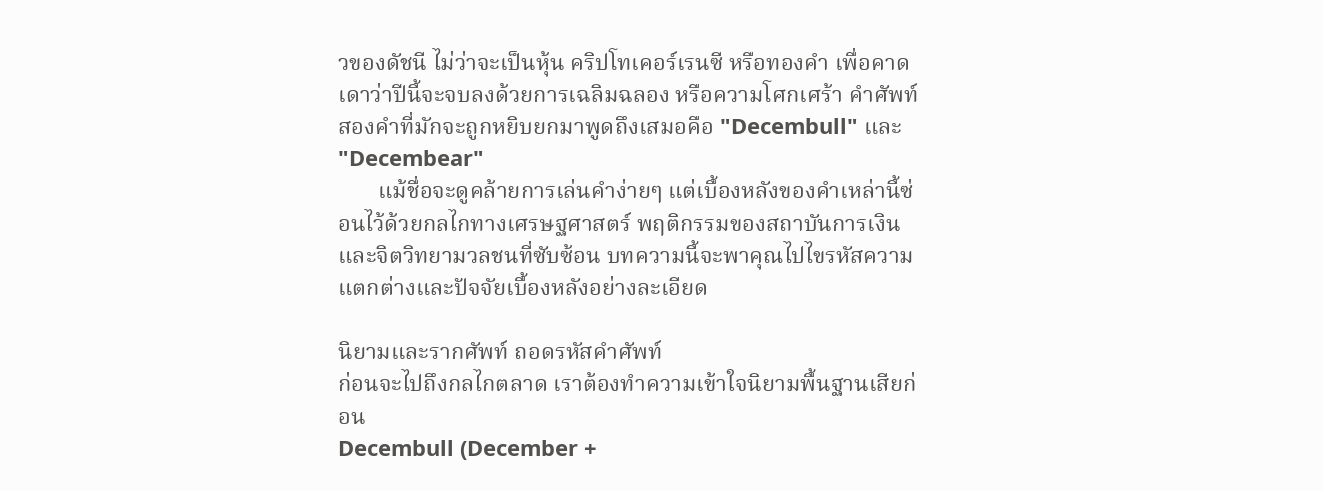วของดัชนี ไม่ว่าจะเป็นหุ้น คริปโทเคอร์เรนซี หรือทองคำ เพื่อคาดเดาว่าปีนี้จะจบลงด้วยการเฉลิมฉลอง หรือความโศกเศร้า คำศัพท์สองคำที่มักจะถูกหยิบยกมาพูดถึงเสมอคือ "Decembull" และ "Decembear"
       แม้ชื่อจะดูคล้ายการเล่นคำง่ายๆ แต่เบื้องหลังของคำเหล่านี้ซ่อนไว้ด้วยกลไกทางเศรษฐศาสตร์ พฤติกรรมของสถาบันการเงิน และจิตวิทยามวลชนที่ซับซ้อน บทความนี้จะพาคุณไปไขรหัสความแตกต่างและปัจจัยเบื้องหลังอย่างละเอียด

นิยามและรากศัพท์ ถอดรหัสคำศัพท์
ก่อนจะไปถึงกลไกตลาด เราต้องทำความเข้าใจนิยามพื้นฐานเสียก่อน
Decembull (December +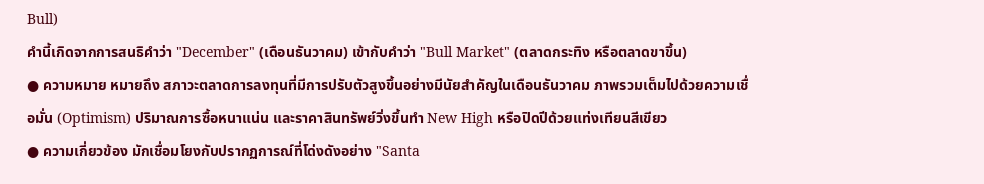Bull)
คำนี้เกิดจากการสนธิคำว่า "December" (เดือนธันวาคม) เข้ากับคำว่า "Bull Market" (ตลาดกระทิง หรือตลาดขาขึ้น)
● ความหมาย หมายถึง สภาวะตลาดการลงทุนที่มีการปรับตัวสูงขึ้นอย่างมีนัยสำคัญในเดือนธันวาคม ภาพรวมเต็มไปด้วยความเชื่อมั่น (Optimism) ปริมาณการซื้อหนาแน่น และราคาสินทรัพย์วิ่งขึ้นทำ New High หรือปิดปีด้วยแท่งเทียนสีเขียว
● ความเกี่ยวข้อง มักเชื่อมโยงกับปรากฏการณ์ที่โด่งดังอย่าง "Santa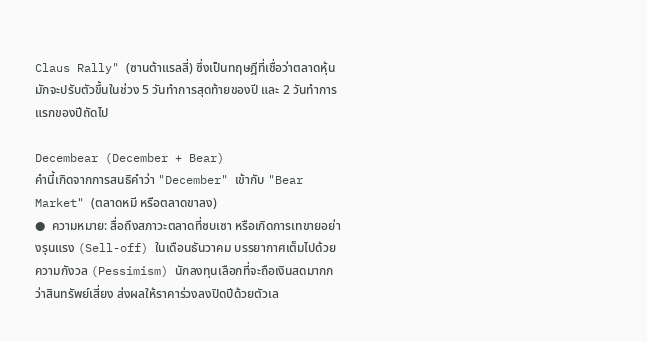Claus Rally" (ซานต้าแรลลี่) ซึ่งเป็นทฤษฎีที่เชื่อว่าตลาดหุ้นมักจะปรับตัวขึ้นในช่วง 5 วันทำการสุดท้ายของปี และ 2 วันทำการแรกของปีถัดไป

Decembear (December + Bear)
คำนี้เกิดจากการสนธิคำว่า "December" เข้ากับ "Bear Market" (ตลาดหมี หรือตลาดขาลง)
●  ความหมาย: สื่อถึงสภาวะตลาดที่ซบเซา หรือเกิดการเทขายอย่างรุนแรง (Sell-off) ในเดือนธันวาคม บรรยากาศเต็มไปด้วยความกังวล (Pessimism) นักลงทุนเลือกที่จะถือเงินสดมากกว่าสินทรัพย์เสี่ยง ส่งผลให้ราคาร่วงลงปิดปีด้วยตัวเล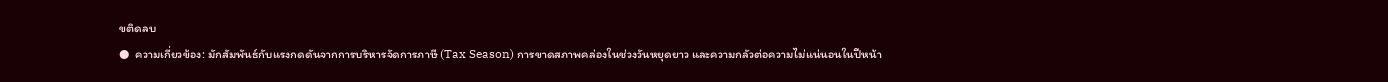ขติดลบ
●  ความเกี่ยวข้อง: มักสัมพันธ์กับแรงกดดันจากการบริหารจัดการภาษี (Tax Season) การขาดสภาพคล่องในช่วงวันหยุดยาว และความกลัวต่อความไม่แน่นอนในปีหน้า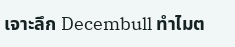เจาะลึก Decembull ทำไมต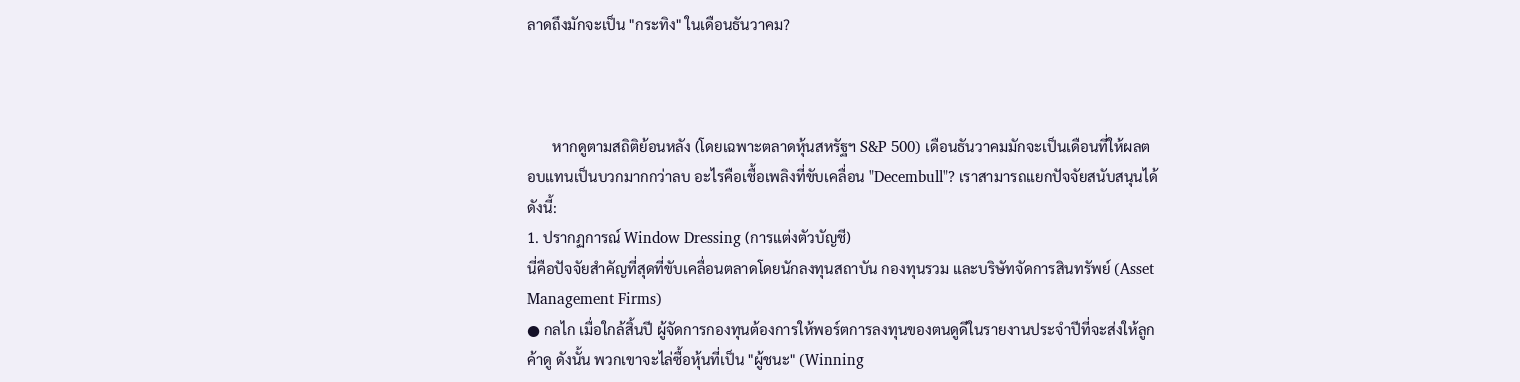ลาดถึงมักจะเป็น "กระทิง" ในเดือนธันวาคม?



       หากดูตามสถิติย้อนหลัง (โดยเฉพาะตลาดหุ้นสหรัฐฯ S&P 500) เดือนธันวาคมมักจะเป็นเดือนที่ให้ผลตอบแทนเป็นบวกมากกว่าลบ อะไรคือเชื้อเพลิงที่ขับเคลื่อน "Decembull"? เราสามารถแยกปัจจัยสนับสนุนได้ดังนี้:
1. ปรากฏการณ์ Window Dressing (การแต่งตัวบัญชี)
นี่คือปัจจัยสำคัญที่สุดที่ขับเคลื่อนตลาดโดยนักลงทุนสถาบัน กองทุนรวม และบริษัทจัดการสินทรัพย์ (Asset Management Firms)
● กลไก เมื่อใกล้สิ้นปี ผู้จัดการกองทุนต้องการให้พอร์ตการลงทุนของตนดูดีในรายงานประจำปีที่จะส่งให้ลูกค้าดู ดังนั้น พวกเขาจะไล่ซื้อหุ้นที่เป็น "ผู้ชนะ" (Winning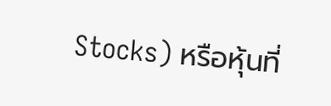Stocks) หรือหุ้นที่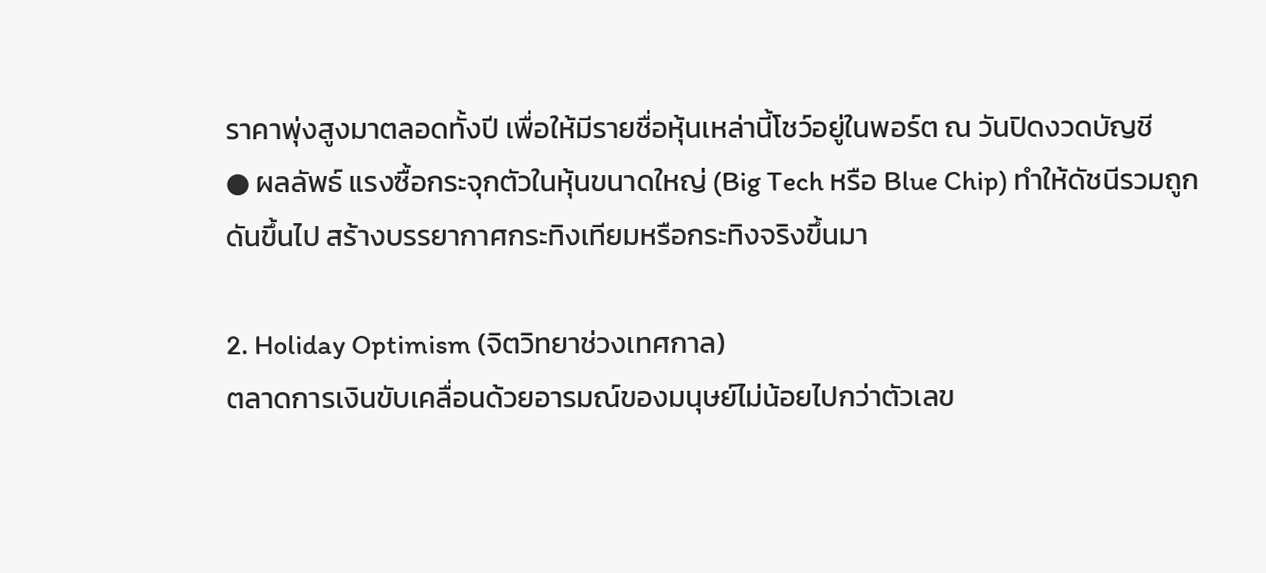ราคาพุ่งสูงมาตลอดทั้งปี เพื่อให้มีรายชื่อหุ้นเหล่านี้โชว์อยู่ในพอร์ต ณ วันปิดงวดบัญชี
● ผลลัพธ์ แรงซื้อกระจุกตัวในหุ้นขนาดใหญ่ (Big Tech หรือ Blue Chip) ทำให้ดัชนีรวมถูกดันขึ้นไป สร้างบรรยากาศกระทิงเทียมหรือกระทิงจริงขึ้นมา

2. Holiday Optimism (จิตวิทยาช่วงเทศกาล)
ตลาดการเงินขับเคลื่อนด้วยอารมณ์ของมนุษย์ไม่น้อยไปกว่าตัวเลข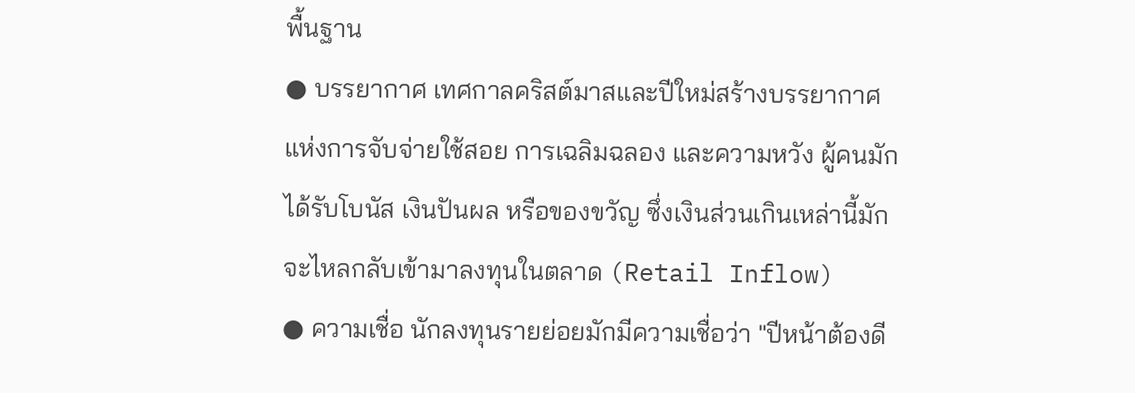พื้นฐาน
● บรรยากาศ เทศกาลคริสต์มาสและปีใหม่สร้างบรรยากาศแห่งการจับจ่ายใช้สอย การเฉลิมฉลอง และความหวัง ผู้คนมักได้รับโบนัส เงินปันผล หรือของขวัญ ซึ่งเงินส่วนเกินเหล่านี้มักจะไหลกลับเข้ามาลงทุนในตลาด (Retail Inflow)
● ความเชื่อ นักลงทุนรายย่อยมักมีความเชื่อว่า "ปีหน้าต้องดี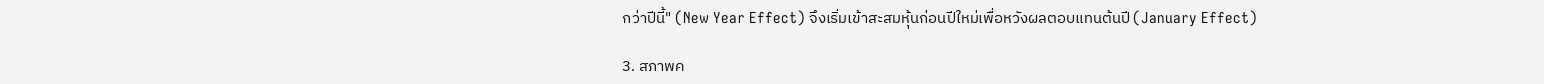กว่าปีนี้" (New Year Effect) จึงเริ่มเข้าสะสมหุ้นก่อนปีใหม่เพื่อหวังผลตอบแทนต้นปี (January Effect)

3. สภาพค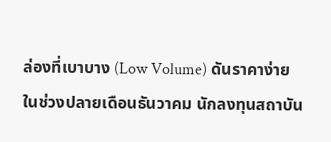ล่องที่เบาบาง (Low Volume) ดันราคาง่าย
ในช่วงปลายเดือนธันวาคม นักลงทุนสถาบัน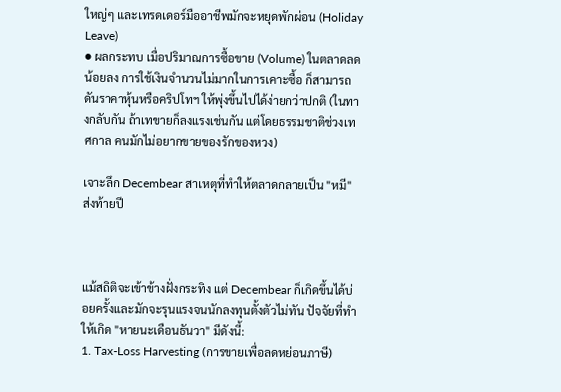ใหญ่ๆ และเทรดเดอร์มืออาชีพมักจะหยุดพักผ่อน (Holiday Leave)
● ผลกระทบ เมื่อปริมาณการซื้อขาย (Volume) ในตลาดลดน้อยลง การใช้เงินจำนวนไม่มากในการเคาะซื้อ ก็สามารถดันราคาหุ้นหรือคริปโทฯ ให้พุ่งขึ้นไปได้ง่ายกว่าปกติ (ในทางกลับกัน ถ้าเทขายก็ลงแรงเช่นกัน แต่โดยธรรมชาติช่วงเทศกาล คนมักไม่อยากขายของรักของหวง)

เจาะลึก Decembear สาเหตุที่ทำให้ตลาดกลายเป็น "หมี" ส่งท้ายปี



แม้สถิติจะเข้าข้างฝั่งกระทิง แต่ Decembear ก็เกิดขึ้นได้บ่อยครั้งและมักจะรุนแรงจนนักลงทุนตั้งตัวไม่ทัน ปัจจัยที่ทำให้เกิด "หายนะเดือนธันวา" มีดังนี้:
1. Tax-Loss Harvesting (การขายเพื่อลดหย่อนภาษี)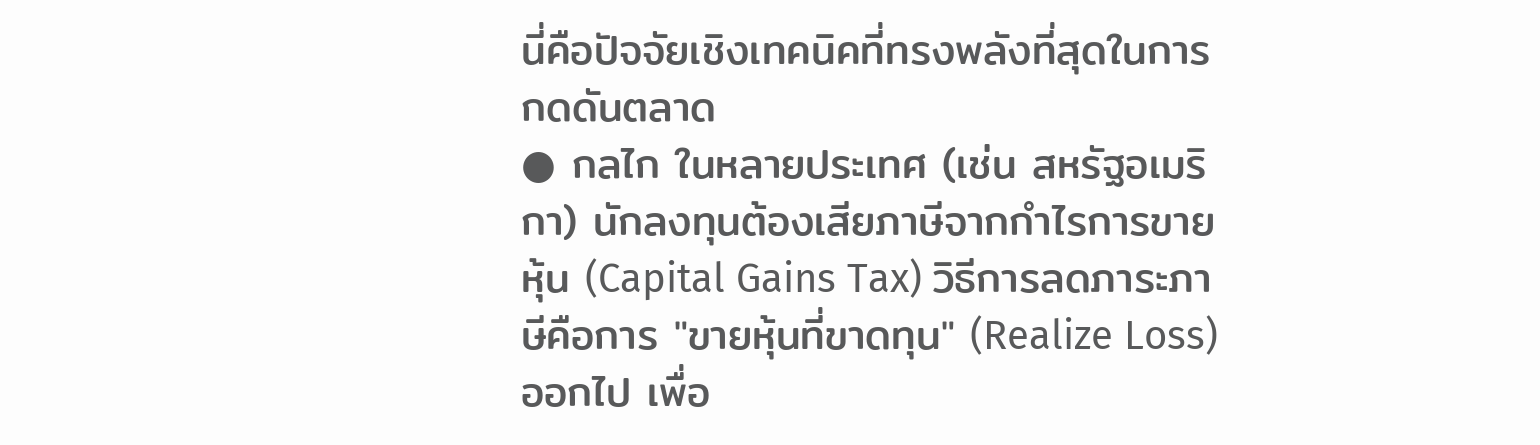นี่คือปัจจัยเชิงเทคนิคที่ทรงพลังที่สุดในการกดดันตลาด
● กลไก ในหลายประเทศ (เช่น สหรัฐอเมริกา) นักลงทุนต้องเสียภาษีจากกำไรการขายหุ้น (Capital Gains Tax) วิธีการลดภาระภาษีคือการ "ขายหุ้นที่ขาดทุน" (Realize Loss) ออกไป เพื่อ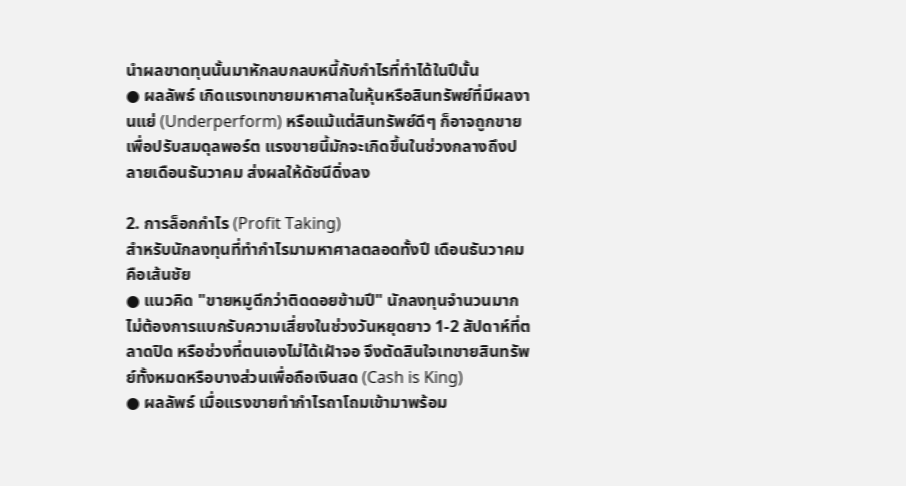นำผลขาดทุนนั้นมาหักลบกลบหนี้กับกำไรที่ทำได้ในปีนั้น
● ผลลัพธ์ เกิดแรงเทขายมหาศาลในหุ้นหรือสินทรัพย์ที่มีผลงานแย่ (Underperform) หรือแม้แต่สินทรัพย์ดีๆ ก็อาจถูกขายเพื่อปรับสมดุลพอร์ต แรงขายนี้มักจะเกิดขึ้นในช่วงกลางถึงปลายเดือนธันวาคม ส่งผลให้ดัชนีดิ่งลง

2. การล็อกกำไร (Profit Taking)
สำหรับนักลงทุนที่ทำกำไรมามหาศาลตลอดทั้งปี เดือนธันวาคมคือเส้นชัย
● แนวคิด "ขายหมูดีกว่าติดดอยข้ามปี" นักลงทุนจำนวนมากไม่ต้องการแบกรับความเสี่ยงในช่วงวันหยุดยาว 1-2 สัปดาห์ที่ตลาดปิด หรือช่วงที่ตนเองไม่ได้เฝ้าจอ จึงตัดสินใจเทขายสินทรัพย์ทั้งหมดหรือบางส่วนเพื่อถือเงินสด (Cash is King)
● ผลลัพธ์ เมื่อแรงขายทำกำไรถาโถมเข้ามาพร้อม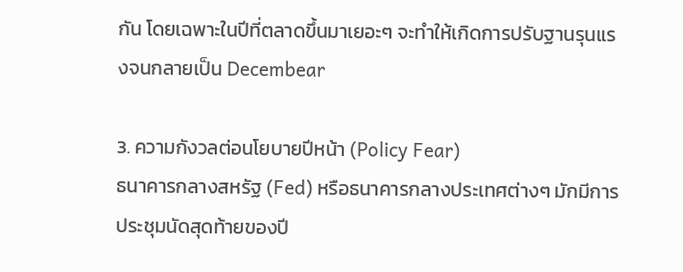กัน โดยเฉพาะในปีที่ตลาดขึ้นมาเยอะๆ จะทำให้เกิดการปรับฐานรุนแรงจนกลายเป็น Decembear

3. ความกังวลต่อนโยบายปีหน้า (Policy Fear)
ธนาคารกลางสหรัฐ (Fed) หรือธนาคารกลางประเทศต่างๆ มักมีการประชุมนัดสุดท้ายของปี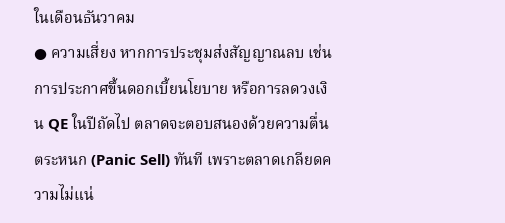ในเดือนธันวาคม
● ความเสี่ยง หากการประชุมส่งสัญญาณลบ เช่น การประกาศขึ้นดอกเบี้ยนโยบาย หรือการลดวงเงิน QE ในปีถัดไป ตลาดจะตอบสนองด้วยความตื่นตระหนก (Panic Sell) ทันที เพราะตลาดเกลียดความไม่แน่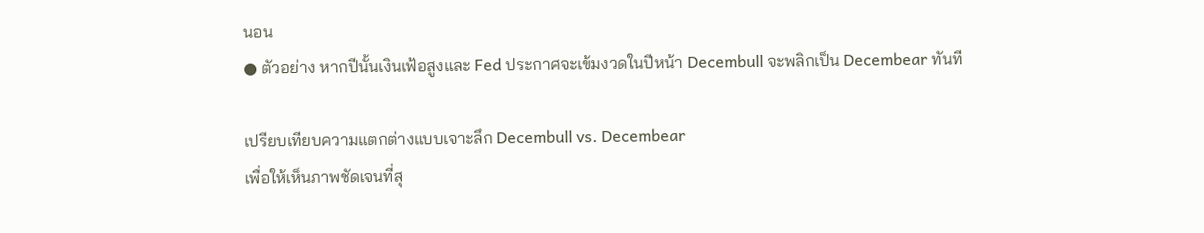นอน
● ตัวอย่าง หากปีนั้นเงินเฟ้อสูงและ Fed ประกาศจะเข้มงวดในปีหน้า Decembull จะพลิกเป็น Decembear ทันที

เปรียบเทียบความแตกต่างแบบเจาะลึก Decembull vs. Decembear
เพื่อให้เห็นภาพชัดเจนที่สุ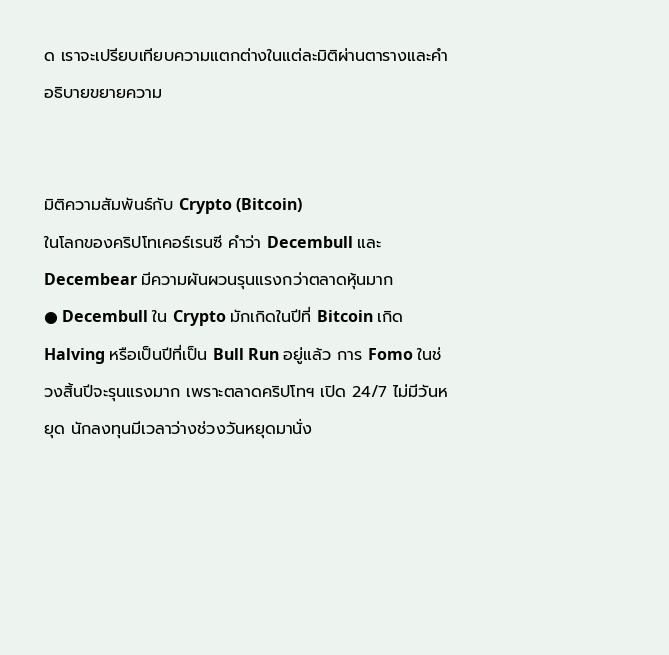ด เราจะเปรียบเทียบความแตกต่างในแต่ละมิติผ่านตารางและคำอธิบายขยายความ


มิติความสัมพันธ์กับ Crypto (Bitcoin)
ในโลกของคริปโทเคอร์เรนซี คำว่า Decembull และ Decembear มีความผันผวนรุนแรงกว่าตลาดหุ้นมาก
● Decembull ใน Crypto มักเกิดในปีที่ Bitcoin เกิด Halving หรือเป็นปีที่เป็น Bull Run อยู่แล้ว การ Fomo ในช่วงสิ้นปีจะรุนแรงมาก เพราะตลาดคริปโทฯ เปิด 24/7 ไม่มีวันหยุด นักลงทุนมีเวลาว่างช่วงวันหยุดมานั่ง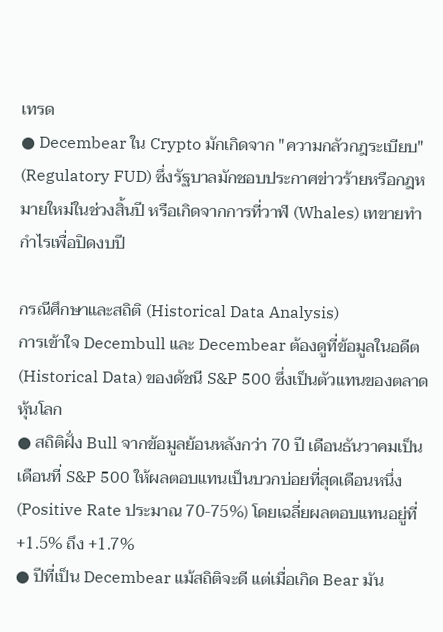เทรด
● Decembear ใน Crypto มักเกิดจาก "ความกลัวกฎระเบียบ" (Regulatory FUD) ซึ่งรัฐบาลมักชอบประกาศข่าวร้ายหรือกฎหมายใหม่ในช่วงสิ้นปี หรือเกิดจากการที่วาฬ (Whales) เทขายทำกำไรเพื่อปิดงบปี

กรณีศึกษาและสถิติ (Historical Data Analysis)
การเข้าใจ Decembull และ Decembear ต้องดูที่ข้อมูลในอดีต (Historical Data) ของดัชนี S&P 500 ซึ่งเป็นตัวแทนของตลาดหุ้นโลก
● สถิติฝั่ง Bull จากข้อมูลย้อนหลังกว่า 70 ปี เดือนธันวาคมเป็นเดือนที่ S&P 500 ให้ผลตอบแทนเป็นบวกบ่อยที่สุดเดือนหนึ่ง (Positive Rate ประมาณ 70-75%) โดยเฉลี่ยผลตอบแทนอยู่ที่ +1.5% ถึง +1.7%
● ปีที่เป็น Decembear แม้สถิติจะดี แต่เมื่อเกิด Bear มัน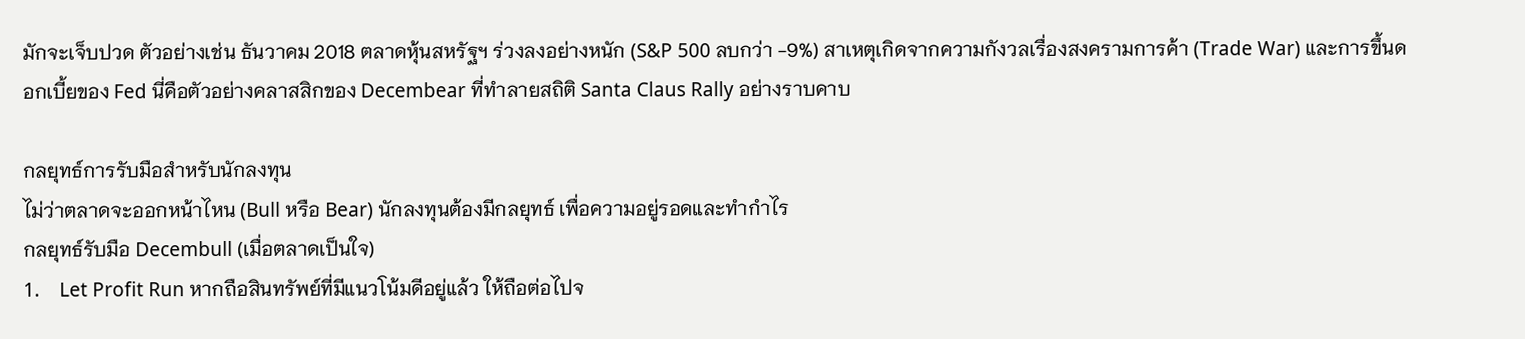มักจะเจ็บปวด ตัวอย่างเช่น ธันวาคม 2018 ตลาดหุ้นสหรัฐฯ ร่วงลงอย่างหนัก (S&P 500 ลบกว่า -9%) สาเหตุเกิดจากความกังวลเรื่องสงครามการค้า (Trade War) และการขึ้นดอกเบี้ยของ Fed นี่คือตัวอย่างคลาสสิกของ Decembear ที่ทำลายสถิติ Santa Claus Rally อย่างราบคาบ

กลยุทธ์การรับมือสำหรับนักลงทุน
ไม่ว่าตลาดจะออกหน้าไหน (Bull หรือ Bear) นักลงทุนต้องมีกลยุทธ์ เพื่อความอยู่รอดและทำกำไร
กลยุทธ์รับมือ Decembull (เมื่อตลาดเป็นใจ)
1.    Let Profit Run หากถือสินทรัพย์ที่มีแนวโน้มดีอยู่แล้ว ให้ถือต่อไปจ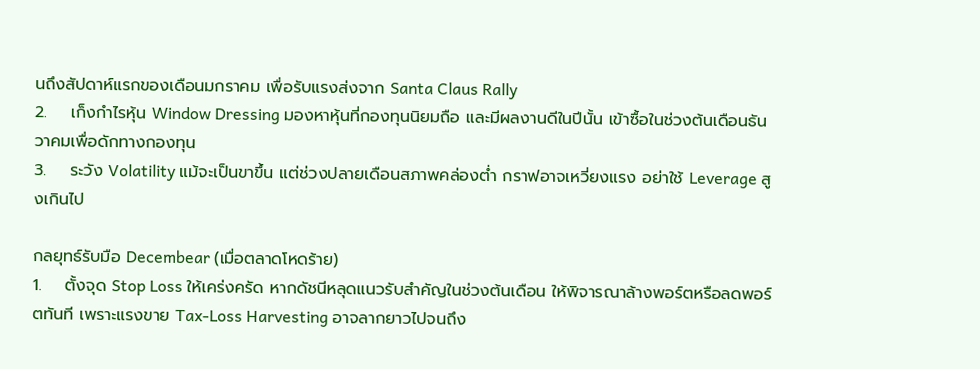นถึงสัปดาห์แรกของเดือนมกราคม เพื่อรับแรงส่งจาก Santa Claus Rally
2.    เก็งกำไรหุ้น Window Dressing มองหาหุ้นที่กองทุนนิยมถือ และมีผลงานดีในปีนั้น เข้าซื้อในช่วงต้นเดือนธันวาคมเพื่อดักทางกองทุน
3.    ระวัง Volatility แม้จะเป็นขาขึ้น แต่ช่วงปลายเดือนสภาพคล่องต่ำ กราฟอาจเหวี่ยงแรง อย่าใช้ Leverage สูงเกินไป

กลยุทธ์รับมือ Decembear (เมื่อตลาดโหดร้าย)
1.    ตั้งจุด Stop Loss ให้เคร่งครัด หากดัชนีหลุดแนวรับสำคัญในช่วงต้นเดือน ให้พิจารณาล้างพอร์ตหรือลดพอร์ตทันที เพราะแรงขาย Tax-Loss Harvesting อาจลากยาวไปจนถึง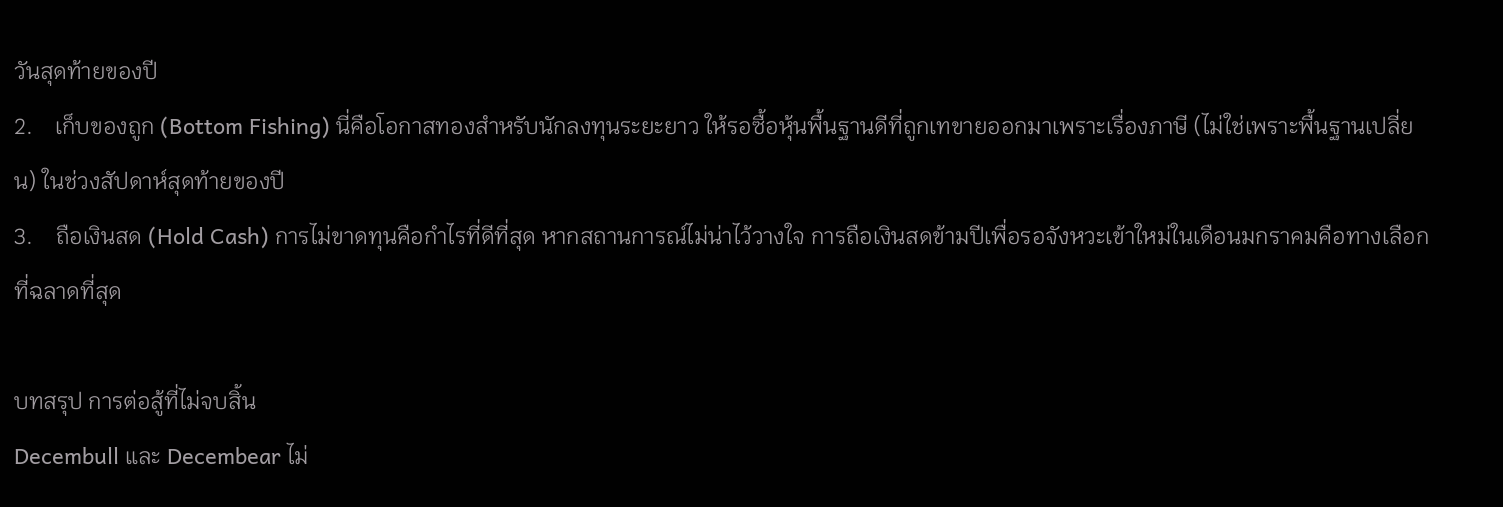วันสุดท้ายของปี
2.    เก็บของถูก (Bottom Fishing) นี่คือโอกาสทองสำหรับนักลงทุนระยะยาว ให้รอซื้อหุ้นพื้นฐานดีที่ถูกเทขายออกมาเพราะเรื่องภาษี (ไม่ใช่เพราะพื้นฐานเปลี่ยน) ในช่วงสัปดาห์สุดท้ายของปี
3.    ถือเงินสด (Hold Cash) การไม่ขาดทุนคือกำไรที่ดีที่สุด หากสถานการณ์ไม่น่าไว้วางใจ การถือเงินสดข้ามปีเพื่อรอจังหวะเข้าใหม่ในเดือนมกราคมคือทางเลือกที่ฉลาดที่สุด

บทสรุป การต่อสู้ที่ไม่จบสิ้น
Decembull และ Decembear ไม่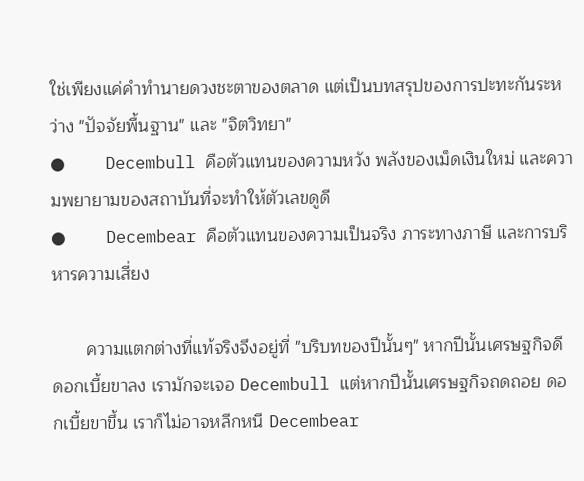ใช่เพียงแค่คำทำนายดวงชะตาของตลาด แต่เป็นบทสรุปของการปะทะกันระหว่าง "ปัจจัยพื้นฐาน" และ "จิตวิทยา"
●    Decembull คือตัวแทนของความหวัง พลังของเม็ดเงินใหม่ และความพยายามของสถาบันที่จะทำให้ตัวเลขดูดี
●    Decembear คือตัวแทนของความเป็นจริง ภาระทางภาษี และการบริหารความเสี่ยง

       ความแตกต่างที่แท้จริงจึงอยู่ที่ "บริบทของปีนั้นๆ" หากปีนั้นเศรษฐกิจดี ดอกเบี้ยขาลง เรามักจะเจอ Decembull แต่หากปีนั้นเศรษฐกิจถดถอย ดอกเบี้ยขาขึ้น เราก็ไม่อาจหลีกหนี Decembear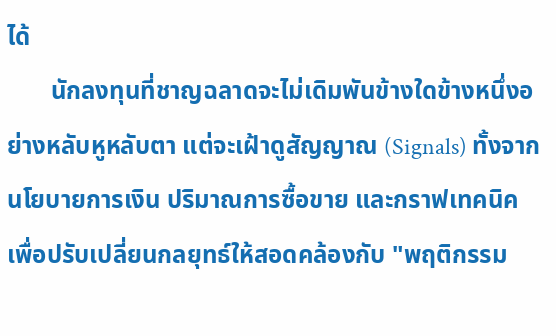ได้
       นักลงทุนที่ชาญฉลาดจะไม่เดิมพันข้างใดข้างหนึ่งอย่างหลับหูหลับตา แต่จะเฝ้าดูสัญญาณ (Signals) ทั้งจากนโยบายการเงิน ปริมาณการซื้อขาย และกราฟเทคนิค เพื่อปรับเปลี่ยนกลยุทธ์ให้สอดคล้องกับ "พฤติกรรม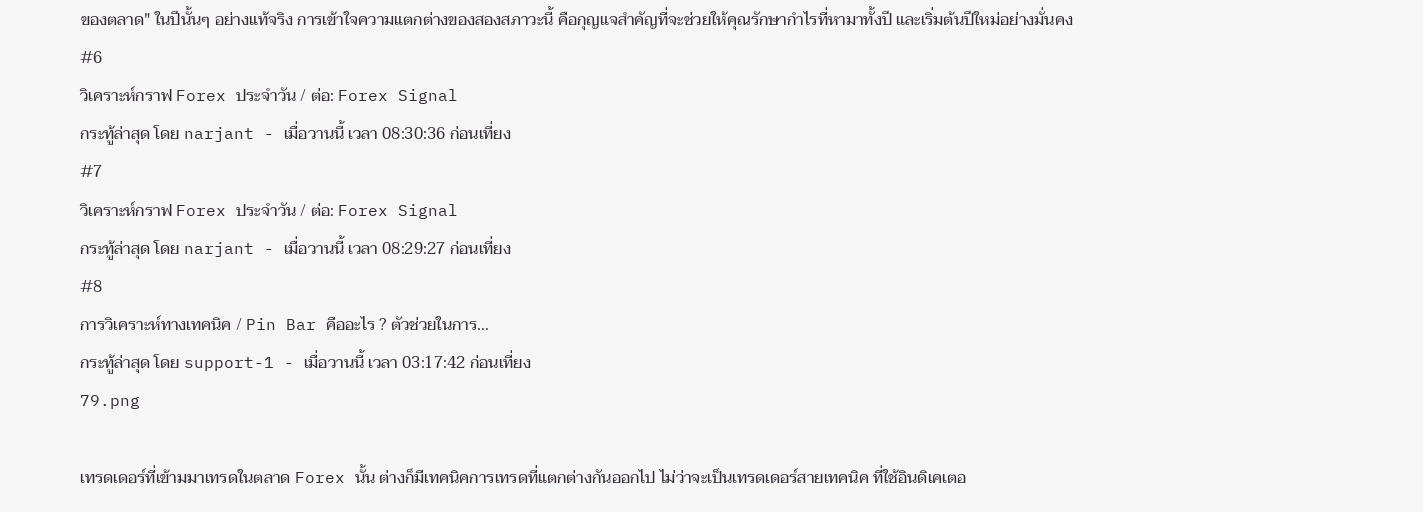ของตลาด" ในปีนั้นๆ อย่างแท้จริง การเข้าใจความแตกต่างของสองสภาวะนี้ คือกุญแจสำคัญที่จะช่วยให้คุณรักษากำไรที่หามาทั้งปี และเริ่มต้นปีใหม่อย่างมั่นคง
#6
วิเคราะห์กราฟ Forex ประจำวัน / ต่อ: Forex Signal
กระทู้ล่าสุด โดย narjant - เมื่อวานนี้ เวลา 08:30:36 ก่อนเที่ยง
#7
วิเคราะห์กราฟ Forex ประจำวัน / ต่อ: Forex Signal
กระทู้ล่าสุด โดย narjant - เมื่อวานนี้ เวลา 08:29:27 ก่อนเที่ยง
#8
การวิเคราะห์ทางเทคนิค / Pin Bar คืออะไร ? ตัวช่วยในการ...
กระทู้ล่าสุด โดย support-1 - เมื่อวานนี้ เวลา 03:17:42 ก่อนเที่ยง
79.png

เทรดเดอร์ที่เข้ามมาเทรดในตลาด Forex นั้น ต่างก็มีเทคนิคการเทรดที่แตกต่างกันออกไป ไม่ว่าจะเป็นเทรดเดอร์สายเทคนิค ที่ใช้อินดิเคเตอ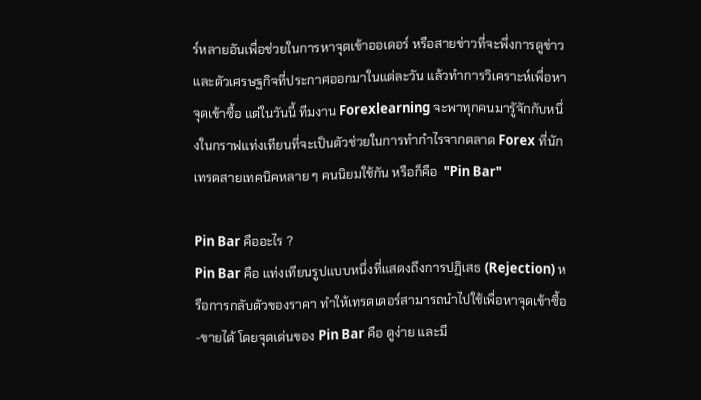ร์หลายอันเพื่อช่วยในการหาจุดเข้าออเดอร์ หรือสายข่าวที่จะพึ่งการดูข่าวและตัวเศรษฐกิจที่ประกาศออกมาในแต่ละวัน แล้วทำการวิเคราะห์เพื่อหาจุดเข้าซื้อ แต่ในวันนี้ ทีมงาน Forexlearning จะพาทุกคนมารูัจักกับหนึ่งในกราฟแท่งเทียนที่จะเป็นตัวช่วยในการทำกำไรจากตลาด Forex ที่นักเทรดสายเทคนิคหลาย ๆ คนนิยมใช้กัน หรือก็คือ  "Pin Bar"

Pin Bar คืออะไร ?
Pin Bar คือ แท่งเทียนรูปแบบหนึ่งที่แสดงถึงการปฏิเสธ (Rejection) หรือการกลับตัวของราคา ทำให้เทรดเดอร์สามารถนำไปใช้เพื่อหาจุดเข้าซื้อ-ขายได้ โดยจุดเด่นของ Pin Bar คือ ดูง่าย และมี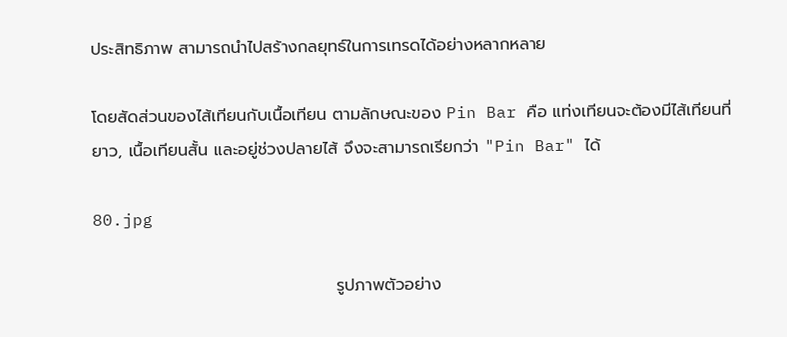ประสิทธิภาพ สามารถนำไปสร้างกลยุทธ์ในการเทรดได้อย่างหลากหลาย

โดยสัดส่วนของไส้เทียนกับเนื้อเทียน ตามลักษณะของ Pin Bar คือ แท่งเทียนจะต้องมีไส้เทียนที่ยาว, เนื้อเทียนสั้น และอยู่ช่วงปลายไส้ จึงจะสามารถเรียกว่า "Pin Bar" ได้

80.jpg

                                         รูปภาพตัวอย่าง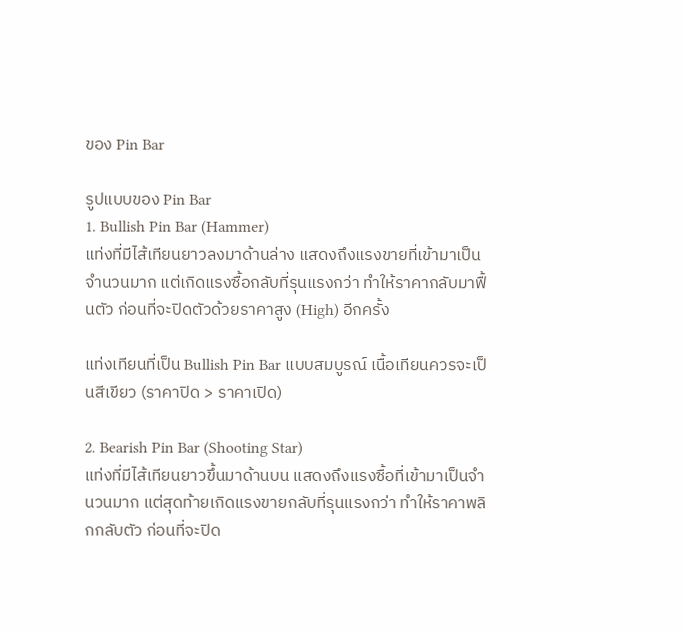ของ Pin Bar

รูปแบบของ Pin Bar
1. Bullish Pin Bar (Hammer)
แท่งที่มีไส้เทียนยาวลงมาด้านล่าง แสดงถึงแรงขายที่เข้ามาเป็นจำนวนมาก แต่เกิดแรงซื้อกลับที่รุนแรงกว่า ทำให้ราคากลับมาฟื้นตัว ก่อนที่จะปิดตัวด้วยราคาสูง (High) อีกครั้ง

แท่งเทียนที่เป็น Bullish Pin Bar แบบสมบูรณ์ เนื้อเทียนควรจะเป็นสีเขียว (ราคาปิด > ราคาเปิด)

2. Bearish Pin Bar (Shooting Star)
แท่งที่มีไส้เทียนยาวขึ้นมาด้านบน แสดงถึงแรงซื้อที่เข้ามาเป็นจำนวนมาก แต่สุดท้ายเกิดแรงขายกลับที่รุนแรงกว่า ทำให้ราคาพลิกกลับตัว ก่อนที่จะปิด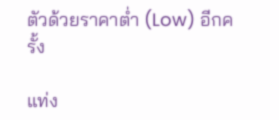ตัวด้วยราคาต่ำ (Low) อีกครั้ง

แท่ง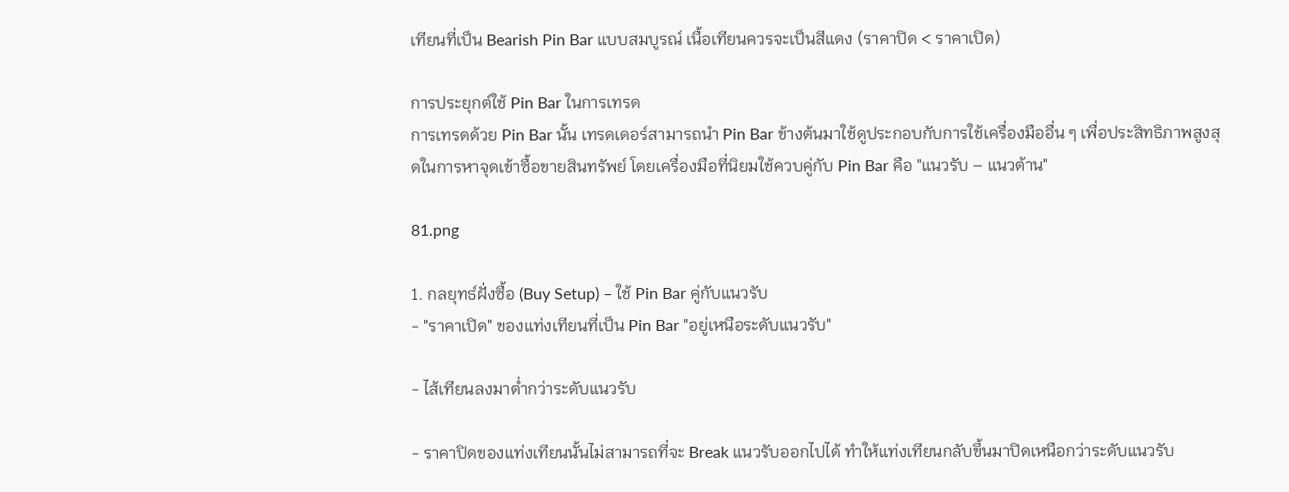เทียนที่เป็น Bearish Pin Bar แบบสมบูรณ์ เนื้อเทียนควรจะเป็นสีแดง (ราคาปิด < ราคาเปิด)

การประยุกต์ใช้ Pin Bar ในการเทรด
การเทรดด้วย Pin Bar นั้น เทรดเดอร์สามารถนำ Pin Bar ข้างต้นมาใช้ดูประกอบกับการใช้เครื่องมืออื่น ๆ เพื่อประสิทธิภาพสูงสุดในการหาจุดเข้าซื้อขายสินทรัพย์ โดยเครื่องมือที่นิยมใช้ควบคู่กับ Pin Bar คือ "แนวรับ – แนวต้าน"

81.png

1. กลยุทธ์ฝั่งซื้อ (Buy Setup) – ใช้ Pin Bar คู่กับแนวรับ
- "ราคาเปิด" ของแท่งเทียนที่เป็น Pin Bar "อยู่เหนือระดับแนวรับ"

- ไส้เทียนลงมาต่ำกว่าระดับแนวรับ

- ราคาปิดของแท่งเทียนนั้นไม่สามารถที่จะ Break แนวรับออกไปได้ ทำให้แท่งเทียนกลับขึ้นมาปิดเหนือกว่าระดับแนวรับ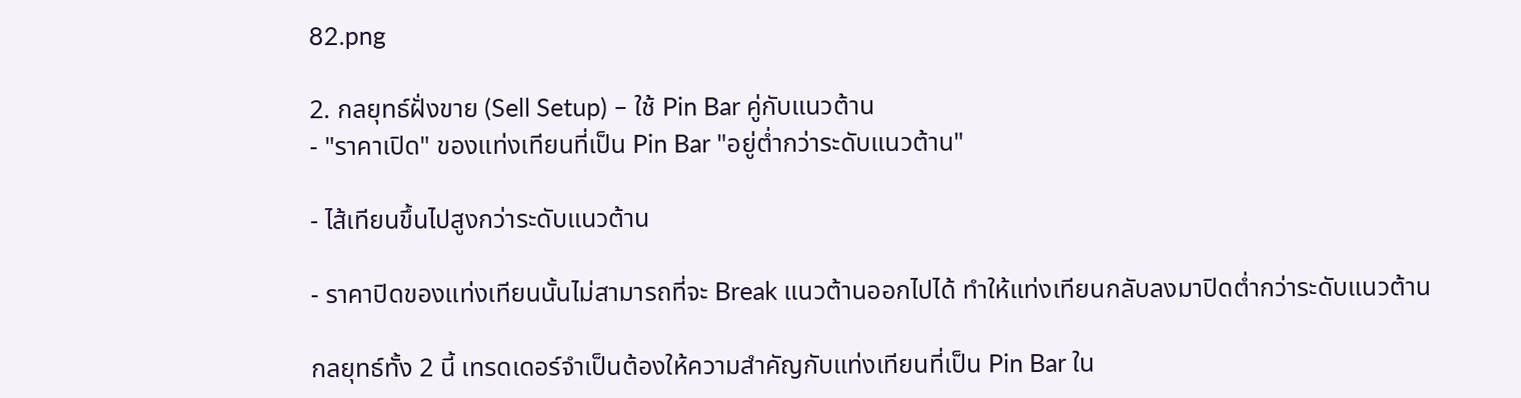82.png

2. กลยุทธ์ฝั่งขาย (Sell Setup) – ใช้ Pin Bar คู่กับแนวต้าน
- "ราคาเปิด" ของแท่งเทียนที่เป็น Pin Bar "อยู่ต่ำกว่าระดับแนวต้าน"

- ไส้เทียนขึ้นไปสูงกว่าระดับแนวต้าน

- ราคาปิดของแท่งเทียนนั้นไม่สามารถที่จะ Break แนวต้านออกไปได้ ทำให้แท่งเทียนกลับลงมาปิดต่ำกว่าระดับแนวต้าน

กลยุทธ์ทั้ง 2 นี้ เทรดเดอร์จำเป็นต้องให้ความสำคัญกับแท่งเทียนที่เป็น Pin Bar ใน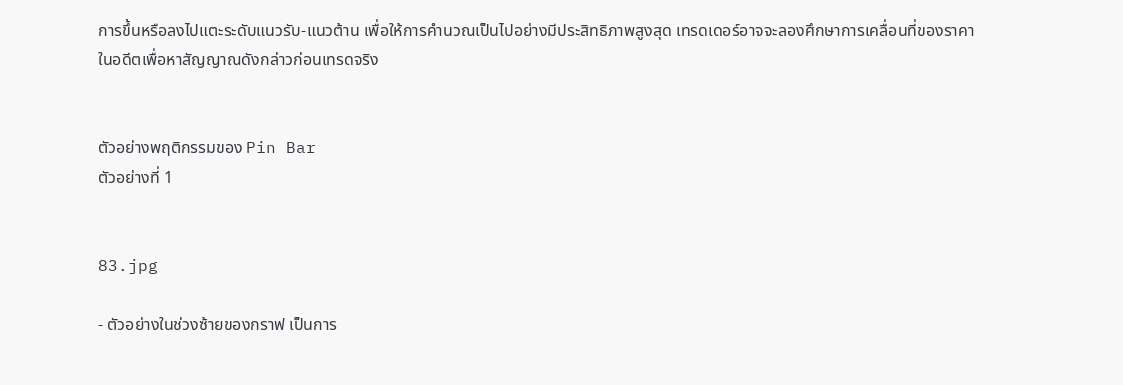การขึ้นหรือลงไปแตะระดับแนวรับ-แนวต้าน เพื่อให้การคำนวณเป็นไปอย่างมีประสิทธิภาพสูงสุด เทรดเดอร์อาจจะลองศึกษาการเคลื่อนที่ของราคาในอดีตเพื่อหาสัญญาณดังกล่าวก่อนเทรดจริง


ตัวอย่างพฤติกรรมของ Pin Bar
ตัวอย่างที่ 1


83.jpg

- ตัวอย่างในช่วงซ้ายของกราฟ เป็นการ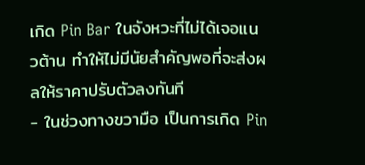เกิด Pin Bar ในจังหวะที่ไม่ได้เจอแนวต้าน ทำให้ไม่มีนัยสำคัญพอที่จะส่งผลให้ราคาปรับตัวลงทันที
- ในช่วงทางขวามือ เป็นการเกิด Pin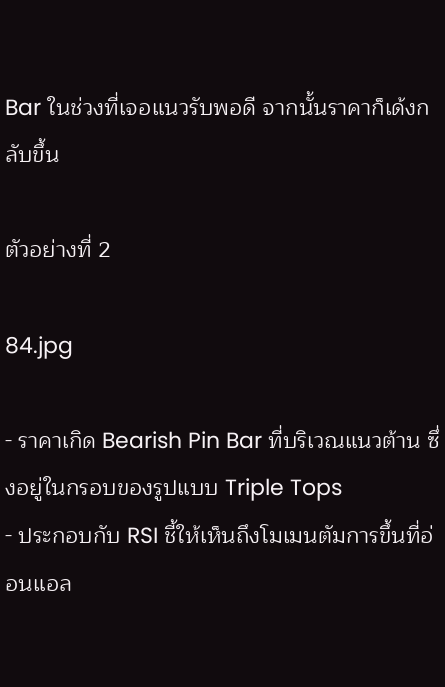Bar ในช่วงที่เจอแนวรับพอดี จากนั้นราคาก็เด้งกลับขึ้น

ตัวอย่างที่ 2

84.jpg

- ราคาเกิด Bearish Pin Bar ที่บริเวณแนวต้าน ซึ่งอยู่ในกรอบของรูปแบบ Triple Tops
- ประกอบกับ RSI ชี้ให้เห็นถึงโมเมนตัมการขึ้นที่อ่อนแอล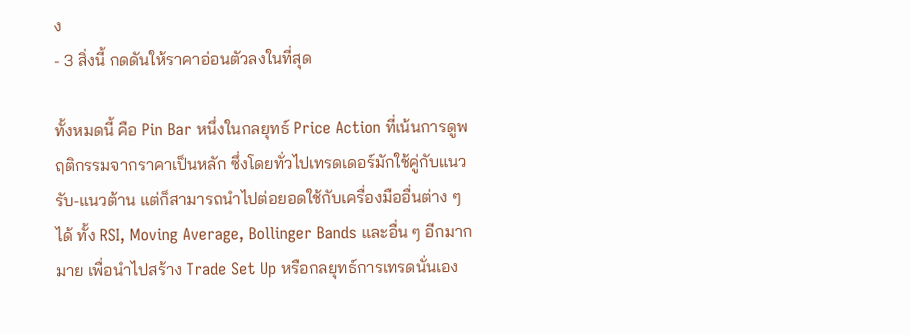ง
- 3 สิ่งนี้ กดดันให้ราคาอ่อนตัวลงในที่สุด

ทั้งหมดนี้ คือ Pin Bar หนึ่งในกลยุทธ์ Price Action ที่เน้นการดูพฤติกรรมจากราคาเป็นหลัก ซึ่งโดยทั่วไปเทรดเดอร์มักใช้คู่กับแนวรับ-แนวต้าน แต่ก็สามารถนำไปต่อยอดใช้กับเครื่องมืออื่นต่าง ๆ ได้ ทั้ง RSI, Moving Average, Bollinger Bands และอื่น ๆ อีกมากมาย เพื่อนำไปสร้าง Trade Set Up หรือกลยุทธ์การเทรดนั่นเอง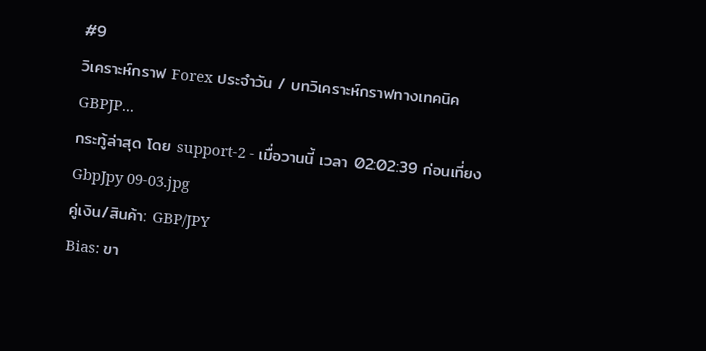#9
วิเคราะห์กราฟ Forex ประจำวัน / บทวิเคราะห์กราฟทางเทคนิค GBPJP...
กระทู้ล่าสุด โดย support-2 - เมื่อวานนี้ เวลา 02:02:39 ก่อนเที่ยง
GbpJpy 09-03.jpg
คู่เงิน/สินค้า: GBP/JPY
Bias: ขา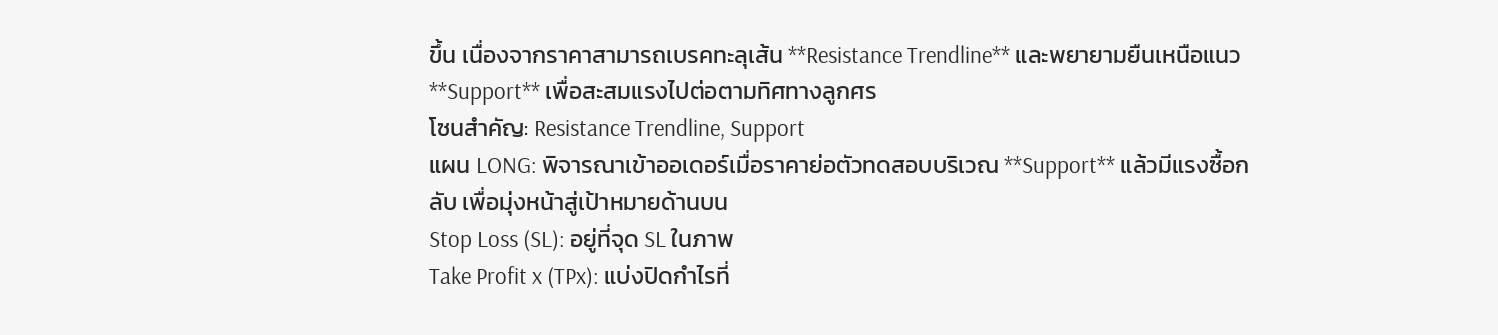ขึ้น เนื่องจากราคาสามารถเบรคทะลุเส้น **Resistance Trendline** และพยายามยืนเหนือแนว **Support** เพื่อสะสมแรงไปต่อตามทิศทางลูกศร
โซนสำคัญ: Resistance Trendline, Support
แผน LONG: พิจารณาเข้าออเดอร์เมื่อราคาย่อตัวทดสอบบริเวณ **Support** แล้วมีแรงซื้อกลับ เพื่อมุ่งหน้าสู่เป้าหมายด้านบน
Stop Loss (SL): อยู่ที่จุด SL ในภาพ
Take Profit x (TPx): แบ่งปิดกำไรที่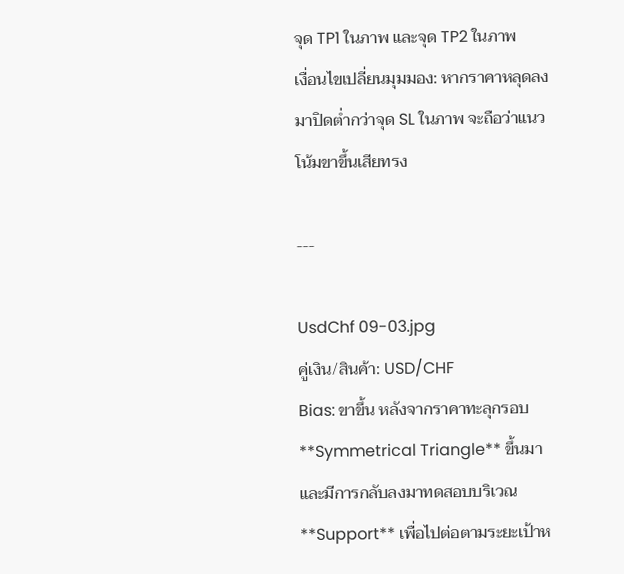จุด TP1 ในภาพ และจุด TP2 ในภาพ
เงื่อนไขเปลี่ยนมุมมอง: หากราคาหลุดลงมาปิดต่ำกว่าจุด SL ในภาพ จะถือว่าแนวโน้มขาขึ้นเสียทรง

---

UsdChf 09-03.jpg
คู่เงิน/สินค้า: USD/CHF
Bias: ขาขึ้น หลังจากราคาทะลุกรอบ **Symmetrical Triangle** ขึ้นมา และมีการกลับลงมาทดสอบบริเวณ **Support** เพื่อไปต่อตามระยะเป้าห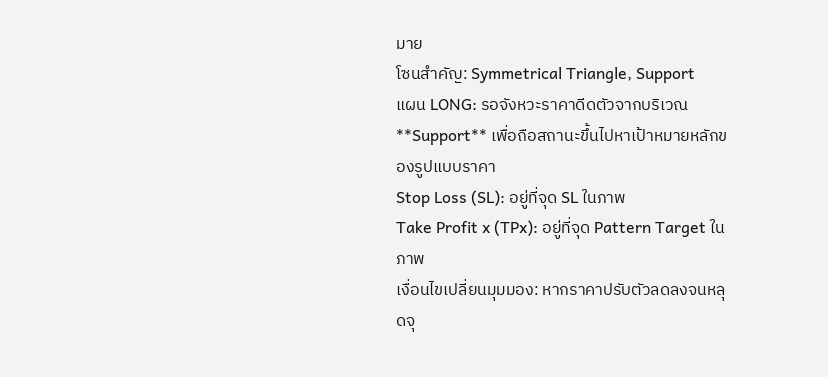มาย
โซนสำคัญ: Symmetrical Triangle, Support
แผน LONG: รอจังหวะราคาดีดตัวจากบริเวณ **Support** เพื่อถือสถานะขึ้นไปหาเป้าหมายหลักของรูปแบบราคา
Stop Loss (SL): อยู่ที่จุด SL ในภาพ
Take Profit x (TPx): อยู่ที่จุด Pattern Target ในภาพ
เงื่อนไขเปลี่ยนมุมมอง: หากราคาปรับตัวลดลงจนหลุดจุ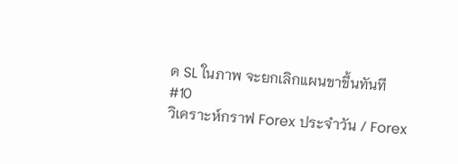ด SL ในภาพ จะยกเลิกแผนขาขึ้นทันที
#10
วิเคราะห์กราฟ Forex ประจำวัน / Forex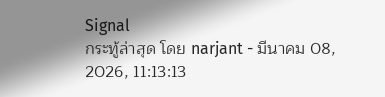Signal
กระทู้ล่าสุด โดย narjant - มีนาคม 08, 2026, 11:13:13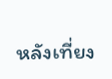หลังเที่ยง